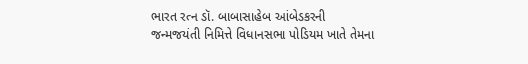ભારત રત્ન ડૉ. બાબાસાહેબ આંબેડકરની જન્મજયંતી નિમિત્તે વિધાનસભા પોડિયમ ખાતે તેમના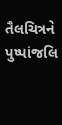તૈલચિત્રને પુષ્પાંજલિ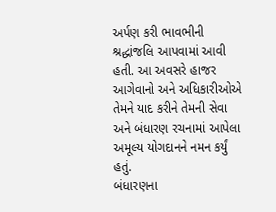અર્પણ કરી ભાવભીની શ્રદ્ધાંજલિ આપવામાં આવી હતી. આ અવસરે હાજર આગેવાનો અને અધિકારીઓએ તેમને યાદ કરીને તેમની સેવા અને બંધારણ રચનામાં આપેલા અમૂલ્ય યોગદાનને નમન કર્યું હતું.
બંધારણના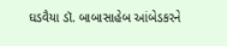ઘડવૈયા ડૉ. બાબાસાહેબ આંબેડકરને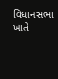વિધાનસભા ખાતે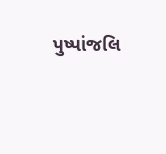પુષ્પાંજલિ